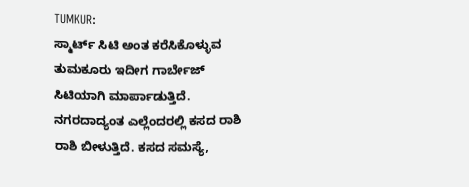TUMKUR:
ಸ್ಮಾರ್ಟ್ ಸಿಟಿ ಅಂತ ಕರೆಸಿಕೊಳ್ಳುವ ತುಮಕೂರು ಇದೀಗ ಗಾರ್ಬೇಜ್ ಸಿಟಿಯಾಗಿ ಮಾರ್ಪಾಡುತ್ತಿದೆ. ನಗರದಾದ್ಯಂತ ಎಲ್ಲೆಂದರಲ್ಲಿ ಕಸದ ರಾಶಿ ರಾಶಿ ಬೀಳುತ್ತಿದೆ. ಕಸದ ಸಮಸ್ಯೆ,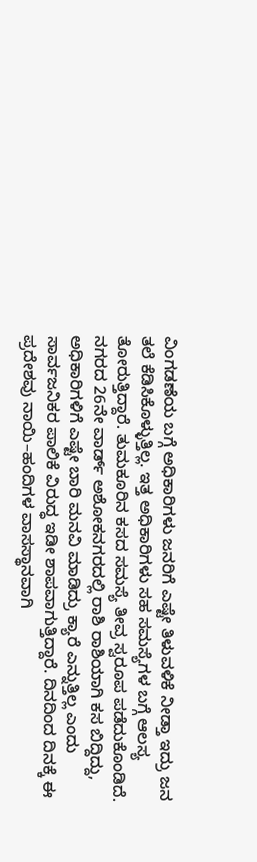ವಿಂಗಡಣೆಯ ಬಗ್ಗೆ ಅಧಿಕಾರಿಗಳು ಜನರಿಗೆ ಎಷ್ಟೇ ತಿಳುವಳಿಕೆ ನೀಡ್ತಾ ಇದ್ರು ಜನ ತಲೆ ಕೆಡಿಸಿಕೊಳ್ಳುತ್ತಿಲ್ಲ. ಇತ್ತ ಅಧಿಕಾರಿಗಳು ಸಹ ಸಮಸ್ಯೆಗಳ ಬಗ್ಗೆ ಆಲಸ್ಯ ತೋರುತ್ತಿದ್ದಾರೆ. ತುಮಕೂರಿನ ಕಸದ ಸಮಸ್ಯೆ ತೀವ್ರ ಸ್ವರೂಪ ಪಡೆದುಕೊಂಡಿದೆ. ನಗರದ 26ನೇ ವಾರ್ಡ್ ಅಶೋಕನಗರದಲ್ಲಿ ರಾಶಿ ರಾಶಿಯಾಗಿ ಕಸ ಬಿದ್ದಿದ್ದು, ಅಧಿಕಾರಿಗಳಿಗೆ ಎಷ್ಟೇ ಬಾರಿ ಮನವಿ ಮಾಡಿದ್ರು ಕ್ಯಾರೆ ಎನ್ನುತ್ತಿಲ್ಲ ಎಂದು ಸಾರ್ವಜನಿಕರ ಪಾಲಿಕೆ ವಿರುದ್ಧ ಇಡೀ ಶಾಪವಾಗುತ್ತಿದ್ದಾರೆ. ದಿನದಿಂದ ದಿನಕ್ಕೆ ಈ ಪ್ರದೇಶವು ನಾಯಿ–ಹಂದಿಗಳ ವಾಸಸ್ಥಾನವಾಗಿ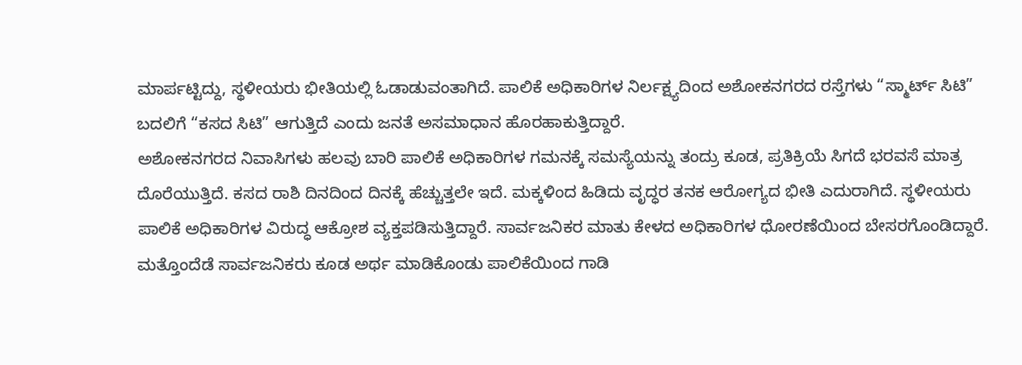ಮಾರ್ಪಟ್ಟಿದ್ದು, ಸ್ಥಳೀಯರು ಭೀತಿಯಲ್ಲಿ ಓಡಾಡುವಂತಾಗಿದೆ. ಪಾಲಿಕೆ ಅಧಿಕಾರಿಗಳ ನಿರ್ಲಕ್ಷ್ಯದಿಂದ ಅಶೋಕನಗರದ ರಸ್ತೆಗಳು “ಸ್ಮಾರ್ಟ್ ಸಿಟಿ” ಬದಲಿಗೆ “ಕಸದ ಸಿಟಿ” ಆಗುತ್ತಿದೆ ಎಂದು ಜನತೆ ಅಸಮಾಧಾನ ಹೊರಹಾಕುತ್ತಿದ್ದಾರೆ.
ಅಶೋಕನಗರದ ನಿವಾಸಿಗಳು ಹಲವು ಬಾರಿ ಪಾಲಿಕೆ ಅಧಿಕಾರಿಗಳ ಗಮನಕ್ಕೆ ಸಮಸ್ಯೆಯನ್ನು ತಂದ್ರು ಕೂಡ, ಪ್ರತಿಕ್ರಿಯೆ ಸಿಗದೆ ಭರವಸೆ ಮಾತ್ರ ದೊರೆಯುತ್ತಿದೆ. ಕಸದ ರಾಶಿ ದಿನದಿಂದ ದಿನಕ್ಕೆ ಹೆಚ್ಚುತ್ತಲೇ ಇದೆ. ಮಕ್ಕಳಿಂದ ಹಿಡಿದು ವೃದ್ಧರ ತನಕ ಆರೋಗ್ಯದ ಭೀತಿ ಎದುರಾಗಿದೆ. ಸ್ಥಳೀಯರು ಪಾಲಿಕೆ ಅಧಿಕಾರಿಗಳ ವಿರುದ್ಧ ಆಕ್ರೋಶ ವ್ಯಕ್ತಪಡಿಸುತ್ತಿದ್ದಾರೆ. ಸಾರ್ವಜನಿಕರ ಮಾತು ಕೇಳದ ಅಧಿಕಾರಿಗಳ ಧೋರಣೆಯಿಂದ ಬೇಸರಗೊಂಡಿದ್ದಾರೆ. ಮತ್ತೊಂದೆಡೆ ಸಾರ್ವಜನಿಕರು ಕೂಡ ಅರ್ಥ ಮಾಡಿಕೊಂಡು ಪಾಲಿಕೆಯಿಂದ ಗಾಡಿ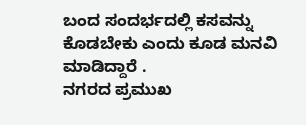ಬಂದ ಸಂದರ್ಭದಲ್ಲಿ ಕಸವನ್ನು ಕೊಡಬೇಕು ಎಂದು ಕೂಡ ಮನವಿ ಮಾಡಿದ್ದಾರೆ .
ನಗರದ ಪ್ರಮುಖ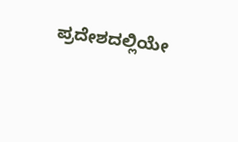ಪ್ರದೇಶದಲ್ಲಿಯೇ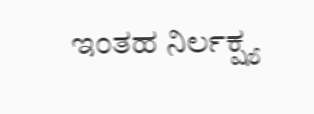ಇಂತಹ ನಿರ್ಲಕ್ಷ್ಯ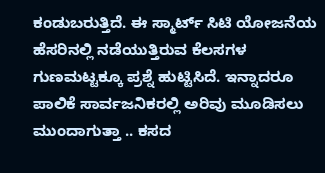ಕಂಡುಬರುತ್ತಿದೆ. ಈ ಸ್ಮಾರ್ಟ್ ಸಿಟಿ ಯೋಜನೆಯ ಹೆಸರಿನಲ್ಲಿ ನಡೆಯುತ್ತಿರುವ ಕೆಲಸಗಳ ಗುಣಮಟ್ಟಕ್ಕೂ ಪ್ರಶ್ನೆ ಹುಟ್ಟಿಸಿದೆ. ಇನ್ನಾದರೂ ಪಾಲಿಕೆ ಸಾರ್ವಜನಿಕರಲ್ಲಿ ಅರಿವು ಮೂಡಿಸಲು ಮುಂದಾಗುತ್ತಾ .. ಕಸದ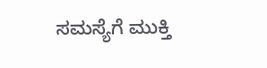ಸಮಸ್ಯೆಗೆ ಮುಕ್ತಿ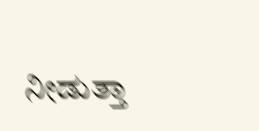ನೀಡುತ್ತಾ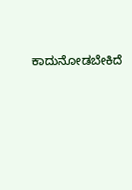ಕಾದುನೋಡಬೇಕಿದೆ